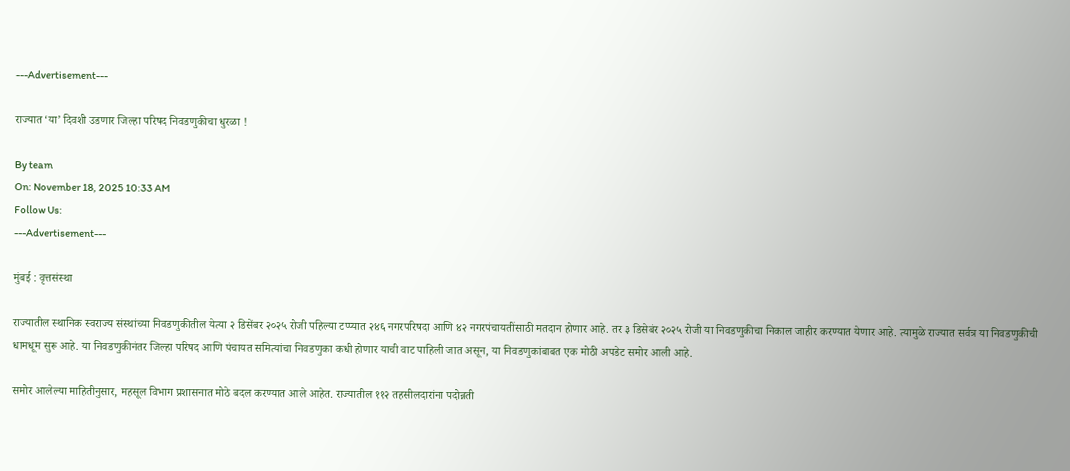---Advertisement---

राज्यात ‘या’ दिवशी उडणार जिल्हा परिषद निवडणुकीचा धुरळा !

By team
On: November 18, 2025 10:33 AM
Follow Us:
---Advertisement---

मुंबई : वृत्तसंस्था

राज्यातील स्थानिक स्वराज्य संस्थांच्या निवडणुकीतील येत्या २ डिसेंबर २०२५ रोजी पहिल्या टप्प्यात २४६ नगरपरिषदा आणि ४२ नगरपंचायतींसाठी मतदान होणार आहे. तर ३ डिसेबंर २०२५ रोजी या निवडणुकीचा निकाल जाहीर करण्यात येणार आहे. त्यामुळे राज्यात सर्वत्र या निवडणुकीची धामधूम सुरू आहे. या निवडणुकीनंतर जिल्हा परिषद आणि पंचायत समित्यांचा निवडणुका कधी होणार याची वाट पाहिली जात असून, या निवडणुकांबाबत एक मोठी अपडेट समोर आली आहे.

समोर आलेल्या माहितीनुसार, महसूल विभाग प्रशासनात मोठे बदल करण्यात आले आहेत. राज्यातील ११२ तहसीलदारांना पदोन्नती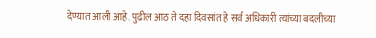देण्यात आली आहे. पुढील आठ ते दहा दिवसांत हे सर्व अधिकारी त्यांच्या बदलीच्या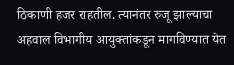ठिकाणी हजर राहतील. त्यानंतर रुजू झाल्याचा अहवाल विभागीय आयुक्तांकडून मागविण्यात येत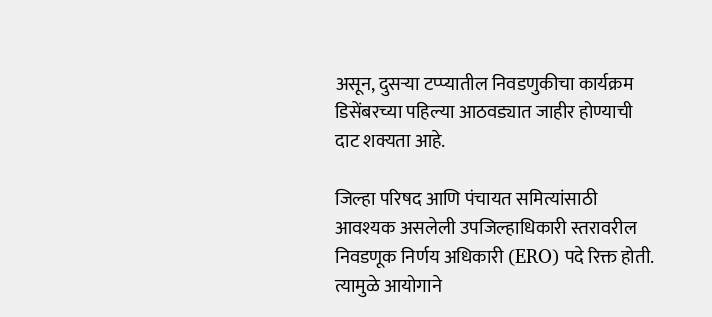असून, दुसऱ्या टप्प्यातील निवडणुकीचा कार्यक्रम डिसेंबरच्या पहिल्या आठवड्यात जाहीर होण्याची दाट शक्यता आहे.

जिल्हा परिषद आणि पंचायत समित्यांसाठी आवश्यक असलेली उपजिल्हाधिकारी स्तरावरील निवडणूक निर्णय अधिकारी (ERO) पदे रिक्त होती. त्यामुळे आयोगाने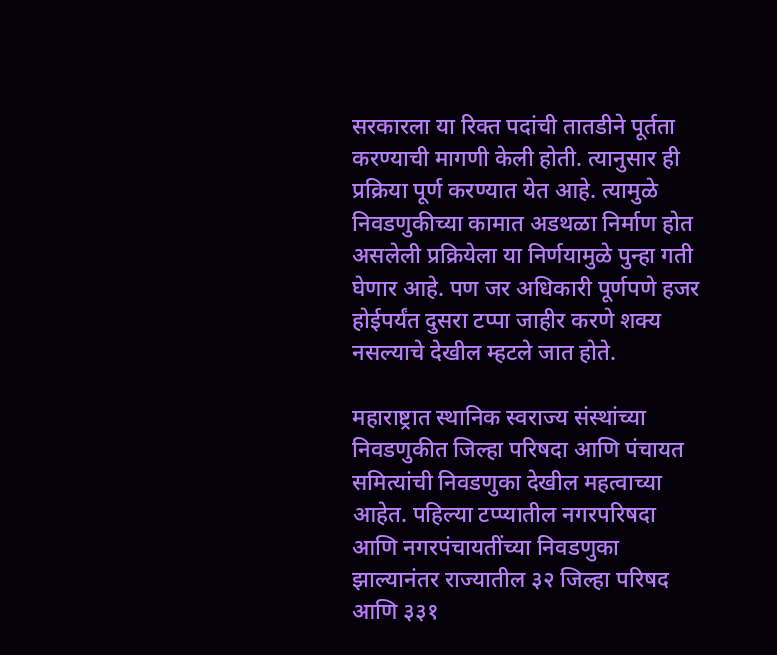सरकारला या रिक्त पदांची तातडीने पूर्तता करण्याची मागणी केली होती. त्यानुसार ही प्रक्रिया पूर्ण करण्यात येत आहे. त्यामुळे निवडणुकीच्या कामात अडथळा निर्माण होत असलेली प्रक्रियेला या निर्णयामुळे पुन्हा गती घेणार आहे. पण जर अधिकारी पूर्णपणे हजर होईपर्यंत दुसरा टप्पा जाहीर करणे शक्य नसल्याचे देखील म्हटले जात होते.

महाराष्ट्रात स्थानिक स्वराज्य संस्थांच्या निवडणुकीत जिल्हा परिषदा आणि पंचायत समित्यांची निवडणुका देखील महत्वाच्या आहेत. पहिल्या टप्प्यातील नगरपरिषदा आणि नगरपंचायतींच्या निवडणुका झाल्यानंतर राज्यातील ३२ जिल्हा परिषद आणि ३३१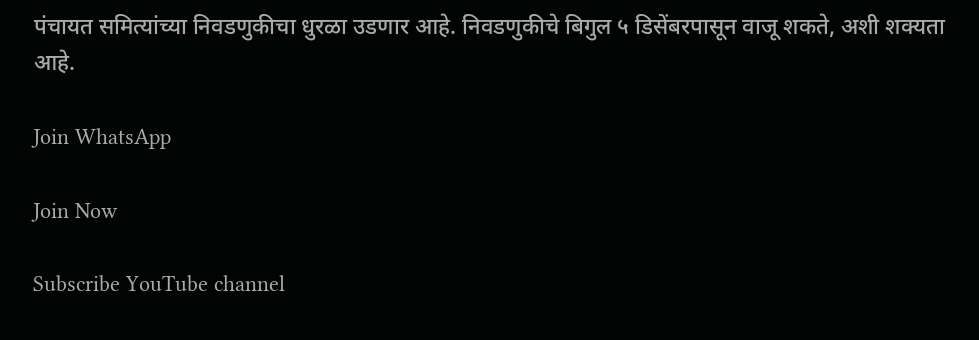पंचायत समित्यांच्या निवडणुकीचा धुरळा उडणार आहे. निवडणुकीचे बिगुल ५ डिसेंबरपासून वाजू शकते, अशी शक्यता आहे.

Join WhatsApp

Join Now

Subscribe YouTube channel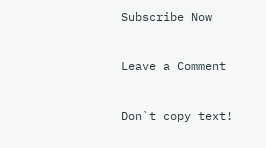Subscribe Now

Leave a Comment

Don`t copy text!